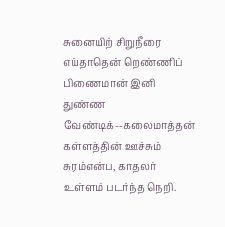சுனையிற் சிறுநீரை எய்தாதென் றெண்ணிப்
பிணைமான் இனி துண்ண வேண்டிக்--கலைமாத்தன்
கள்ளத்தின் ஊச்சும் சுரம்என்ப, காதலர்
உள்ளம் படர்ந்த நெறி.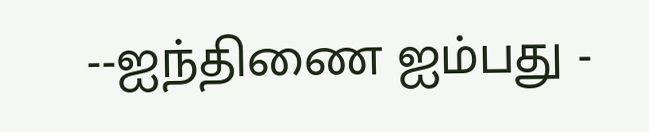--ஐந்திணை ஐம்பது -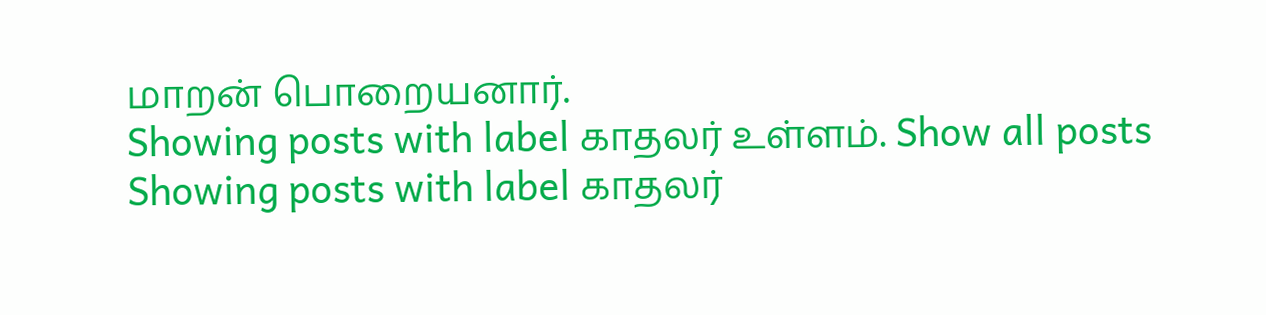மாறன் பொறையனார்.
Showing posts with label காதலர் உள்ளம். Show all posts
Showing posts with label காதலர்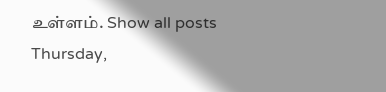உள்ளம். Show all posts
Thursday,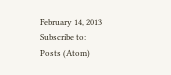February 14, 2013
Subscribe to:
Posts (Atom)